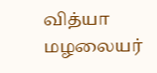வித்யா மழலையர்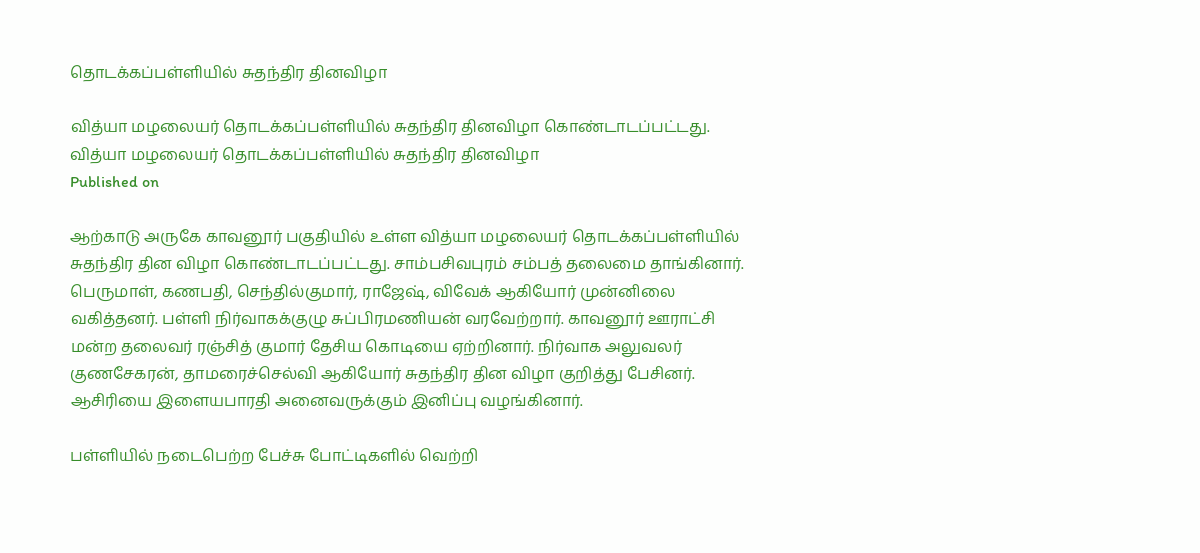தொடக்கப்பள்ளியில் சுதந்திர தினவிழா

வித்யா மழலையர் தொடக்கப்பள்ளியில் சுதந்திர தினவிழா கொண்டாடப்பட்டது.
வித்யா மழலையர் தொடக்கப்பள்ளியில் சுதந்திர தினவிழா
Published on

ஆற்காடு அருகே காவனூர் பகுதியில் உள்ள வித்யா மழலையர் தொடக்கப்பள்ளியில் சுதந்திர தின விழா கொண்டாடப்பட்டது. சாம்பசிவபுரம் சம்பத் தலைமை தாங்கினார். பெருமாள், கணபதி, செந்தில்குமார், ராஜேஷ், விவேக் ஆகியோர் முன்னிலை வகித்தனர். பள்ளி நிர்வாகக்குழு சுப்பிரமணியன் வரவேற்றார். காவனூர் ஊராட்சி மன்ற தலைவர் ரஞ்சித் குமார் தேசிய கொடியை ஏற்றினார். நிர்வாக அலுவலர் குணசேகரன், தாமரைச்செல்வி ஆகியோர் சுதந்திர தின விழா குறித்து பேசினர். ஆசிரியை இளையபாரதி அனைவருக்கும் இனிப்பு வழங்கினார்.

பள்ளியில் நடைபெற்ற பேச்சு போட்டிகளில் வெற்றி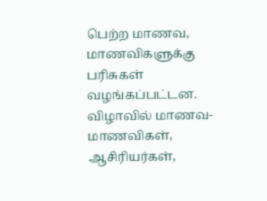பெற்ற மாணவ, மாணவிகளுக்கு பரிசுகள் வழங்கப்பட்டன. விழாவில் மாணவ-மாணவிகள், ஆசிரியர்கள்,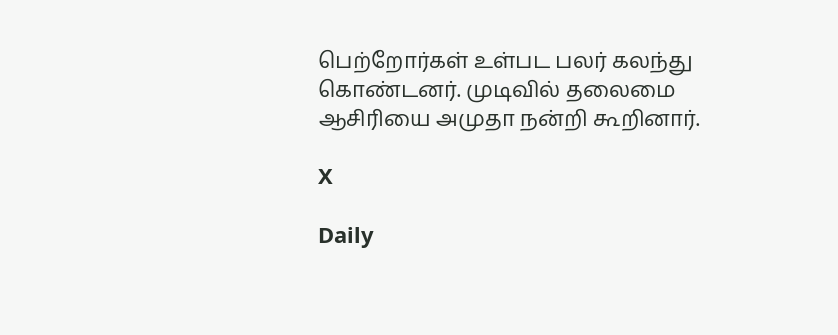பெற்றோர்கள் உள்பட பலர் கலந்து கொண்டனர். முடிவில் தலைமை ஆசிரியை அமுதா நன்றி கூறினார்.

X

Daily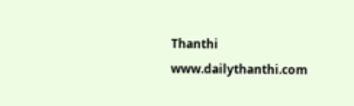Thanthi
www.dailythanthi.com